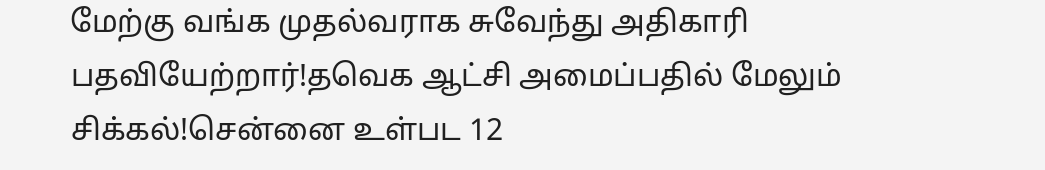மேற்கு வங்க முதல்வராக சுவேந்து அதிகாரி பதவியேற்றார்!தவெக ஆட்சி அமைப்பதில் மேலும் சிக்கல்!சென்னை உள்பட 12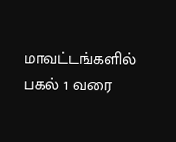மாவட்டங்களில் பகல் 1 வரை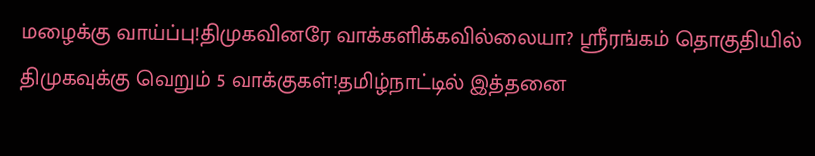மழைக்கு வாய்ப்பு!திமுகவினரே வாக்களிக்கவில்லையா? ஸ்ரீரங்கம் தொகுதியில் திமுகவுக்கு வெறும் 5 வாக்குகள்!தமிழ்நாட்டில் இத்தனை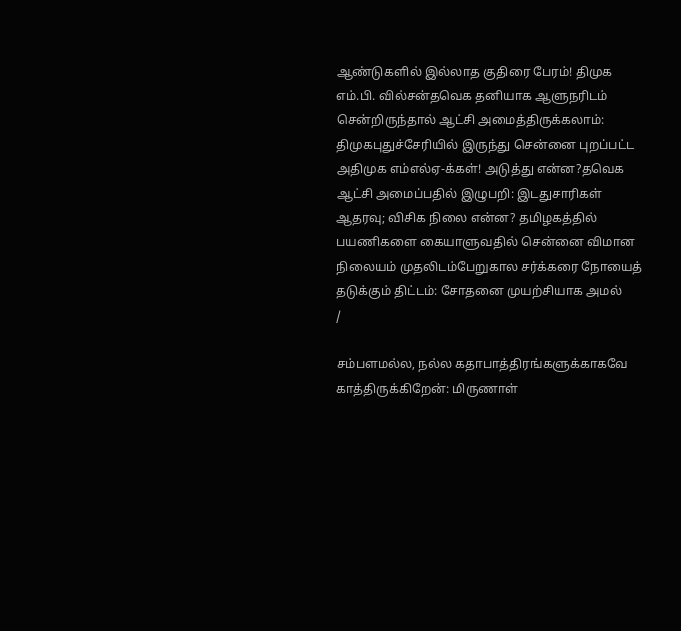ஆண்டுகளில் இல்லாத குதிரை பேரம்! திமுக எம்.பி. வில்சன்தவெக தனியாக ஆளுநரிடம் சென்றிருந்தால் ஆட்சி அமைத்திருக்கலாம்: திமுகபுதுச்சேரியில் இருந்து சென்னை புறப்பட்ட அதிமுக எம்எல்ஏ-க்கள்! அடுத்து என்ன?தவெக ஆட்சி அமைப்பதில் இழுபறி: இடதுசாரிகள் ஆதரவு; விசிக நிலை என்ன? தமிழகத்தில் பயணிகளை கையாளுவதில் சென்னை விமான நிலையம் முதலிடம்பேறுகால சர்க்கரை நோயைத் தடுக்கும் திட்டம்: சோதனை முயற்சியாக அமல்
/

சம்பளமல்ல, நல்ல கதாபாத்திரங்களுக்காகவே காத்திருக்கிறேன்: மிருணாள்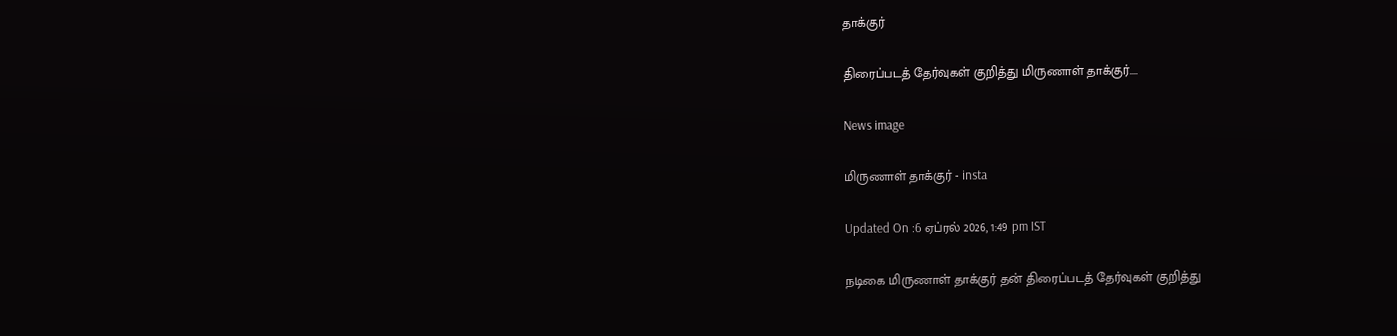தாக்குர்

திரைப்படத் தேர்வுகள் குறித்து மிருணாள் தாக்குர்....

News image

மிருணாள் தாக்குர் - insta

Updated On :6 ஏப்ரல் 2026, 1:49 pm IST

நடிகை மிருணாள் தாக்குர் தன் திரைப்படத் தேர்வுகள் குறித்து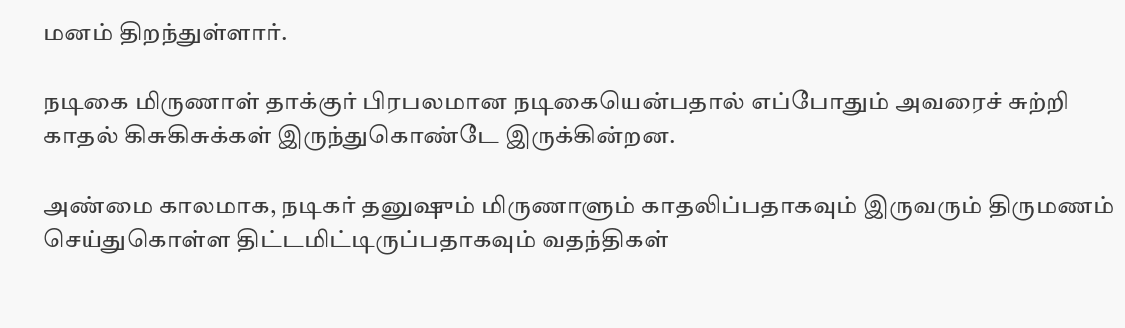மனம் திறந்துள்ளார்.

நடிகை மிருணாள் தாக்குர் பிரபலமான நடிகையென்பதால் எப்போதும் அவரைச் சுற்றி காதல் கிசுகிசுக்கள் இருந்துகொண்டே இருக்கின்றன.

அண்மை காலமாக, நடிகர் தனுஷும் மிருணாளும் காதலிப்பதாகவும் இருவரும் திருமணம் செய்துகொள்ள திட்டமிட்டிருப்பதாகவும் வதந்திகள்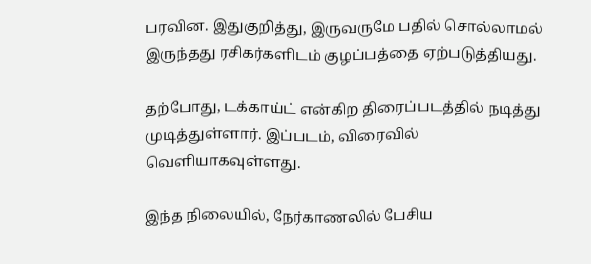பரவின. இதுகுறித்து, இருவருமே பதில் சொல்லாமல் இருந்தது ரசிகர்களிடம் குழப்பத்தை ஏற்படுத்தியது.

தற்போது, டக்காய்ட் என்கிற திரைப்படத்தில் நடித்து முடித்துள்ளார். இப்படம், விரைவில் வெளியாகவுள்ளது.

இந்த நிலையில், நேர்காணலில் பேசிய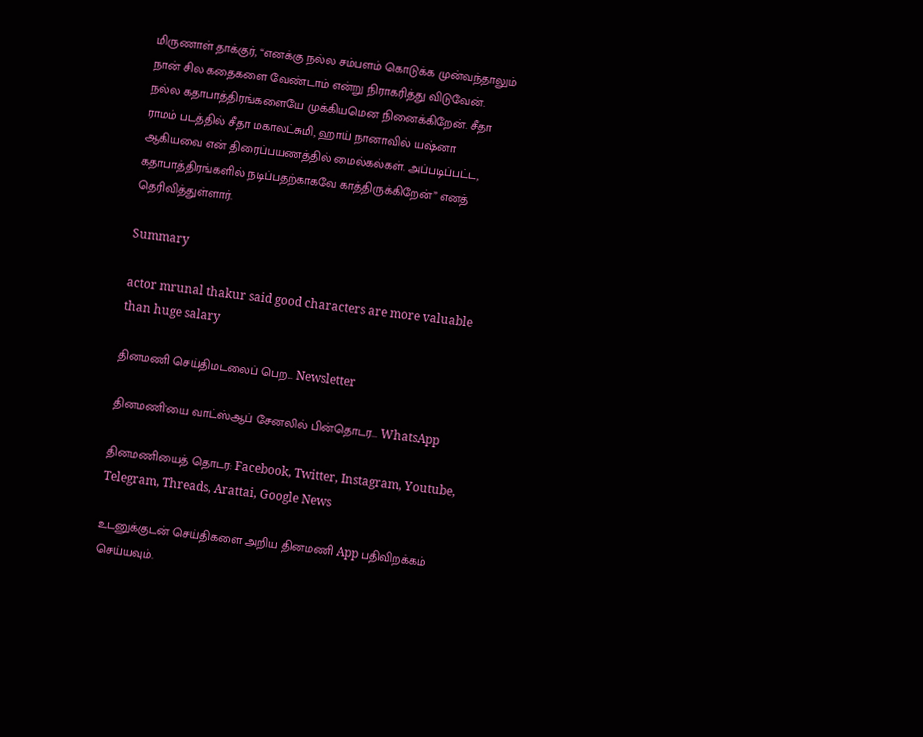மிருணாள் தாக்குர், “எனக்கு நல்ல சம்பளம் கொடுக்க முன்வந்தாலும் நான் சில கதைகளை வேண்டாம் என்று நிராகரித்து விடுவேன். நல்ல கதாபாத்திரங்களையே முக்கியமென நினைக்கிறேன். சீதா ராமம் படத்தில் சீதா மகாலட்சுமி, ஹாய் நானாவில் யஷ்னா ஆகியவை என் திரைப்பயணத்தில் மைல்கல்கள். அப்படிப்பட்ட, கதாபாத்திரங்களில் நடிப்பதற்காகவே காத்திருக்கிறேன்” எனத் தெரிவித்துள்ளார்.

Summary

actor mrunal thakur said good characters are more valuable than huge salary

தினமணி செய்திமடலைப் பெற... Newsletter

தினமணி'யை வாட்ஸ்ஆப் சேனலில் பின்தொடர... WhatsApp

தினமணியைத் தொடர: Facebook, Twitter, Instagram, Youtube, Telegram, Threads, Arattai, Google News

உடனுக்குடன் செய்திகளை அறிய தினமணி App பதிவிறக்கம் செய்யவும்.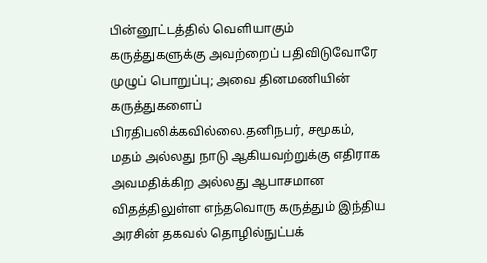பின்னூட்டத்தில் வெளியாகும் கருத்துகளுக்கு அவற்றைப் பதிவிடுவோரே முழுப் பொறுப்பு; அவை தினமணியின் கருத்துகளைப் பிரதிபலிக்கவில்லை.தனிநபர், சமூகம், மதம் அல்லது நாடு ஆகியவற்றுக்கு எதிராக அவமதிக்கிற அல்லது ஆபாசமான விதத்திலுள்ள எந்தவொரு கருத்தும் இந்திய அரசின் தகவல் தொழில்நுட்பக்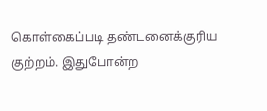கொள்கைப்படி தண்டனைக்குரிய குற்றம். இதுபோன்ற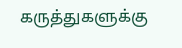கருத்துகளுக்கு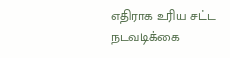எதிராக உரிய சட்ட நடவடிக்கை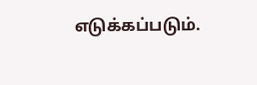எடுக்கப்படும்.